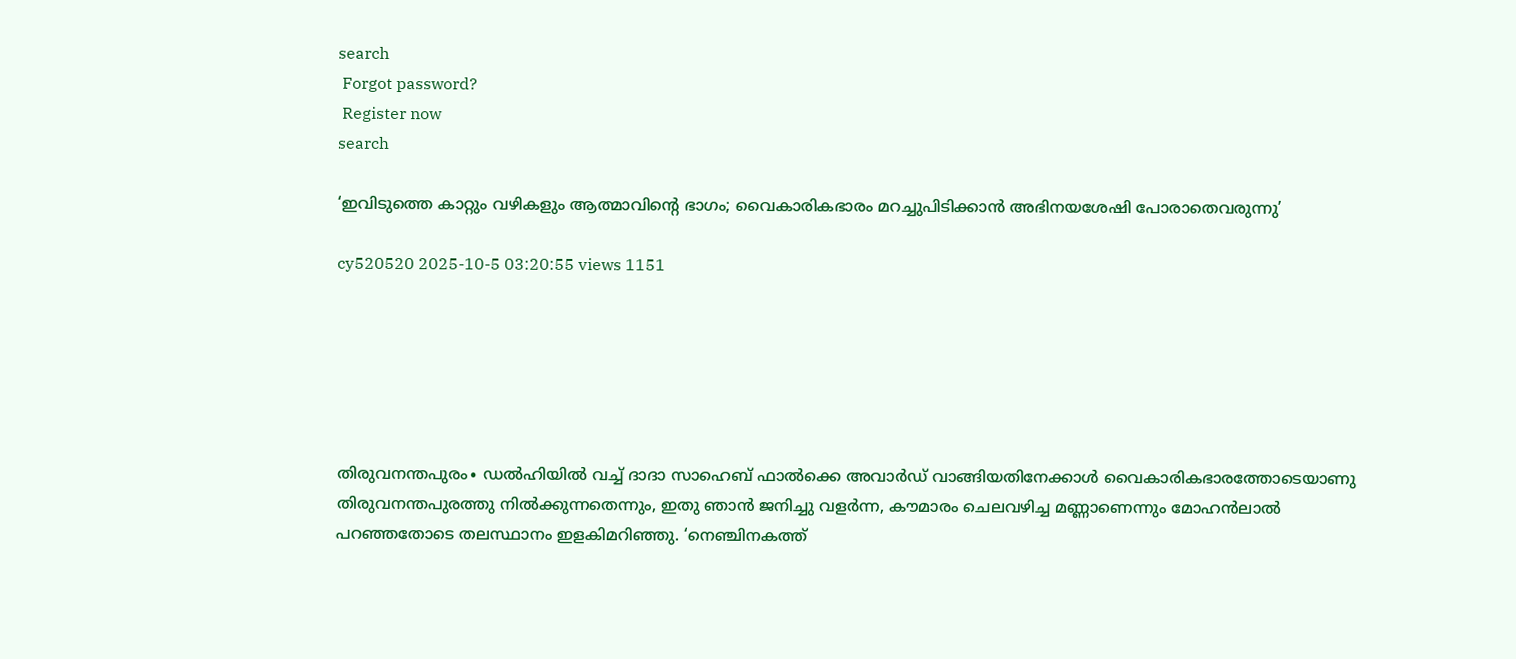search
 Forgot password?
 Register now
search

‘ഇവിടുത്തെ കാറ്റും വഴികളും ആത്മാവിന്റെ ഭാഗം; വൈകാരികഭാരം മറച്ചുപിടിക്കാന്‍ അഭിനയശേഷി പോരാതെവരുന്നു’

cy520520 2025-10-5 03:20:55 views 1151






തിരുവനന്തപുരം∙ ഡല്‍ഹിയില്‍ വച്ച് ദാദാ സാഹെബ് ഫാല്‍ക്കെ അവാര്‍ഡ് വാങ്ങിയതിനേക്കാള്‍ വൈകാരികഭാരത്തോടെയാണു തിരുവനന്തപുരത്തു നില്‍ക്കുന്നതെന്നും, ഇതു ഞാന്‍ ജനിച്ചു വളര്‍ന്ന, കൗമാരം ചെലവഴിച്ച മണ്ണാണെന്നും മോഹന്‍ലാല്‍ പറഞ്ഞതോടെ തലസ്ഥാനം ഇളകിമറിഞ്ഞു. ‘നെഞ്ചിനകത്ത്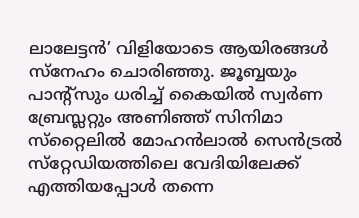ലാലേട്ടന്‍’ വിളിയോടെ ആയിരങ്ങള്‍ സ്‌നേഹം ചൊരിഞ്ഞു. ജൂബ്ബയും പാന്റ്‌സും ധരിച്ച് കൈയില്‍ സ്വര്‍ണ ബ്രേസ്ലറ്റും അണിഞ്ഞ് സിനിമാ സ്‌റ്റൈലില്‍ മോഹൻലാൽ‌ സെന്‍ട്രല്‍ സ്‌റ്റേഡിയത്തിലെ വേദിയിലേക്ക് എത്തിയപ്പോള്‍ തന്നെ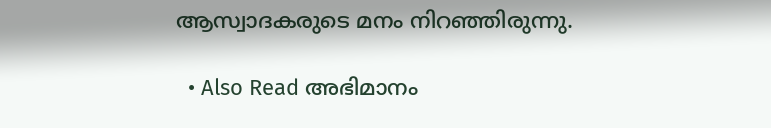ആസ്വാദകരുടെ മനം നിറഞ്ഞിരുന്നു.

  • Also Read അഭിമാനം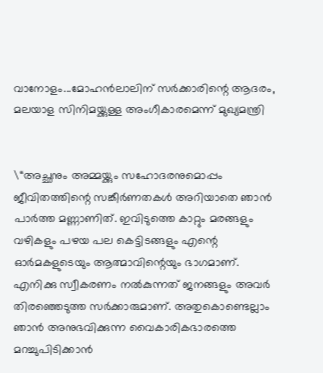വാനോളം...മോഹൻലാലിന് സർക്കാരിന്റെ ആദരം, മലയാള സിനിമയ്ക്കുള്ള അംഗീകാരമെന്ന് മുഖ്യമന്ത്രി


\“അച്ഛനും അമ്മയ്ക്കും സഹോദരനുമൊപ്പം ജീവിതത്തിന്റെ സങ്കീര്‍ണതകള്‍ അറിയാതെ ഞാന്‍ പാര്‍ത്ത മണ്ണാണിത്. ഇവിടുത്തെ കാറ്റും മരങ്ങളും വഴികളും പഴയ പല കെട്ടിടങ്ങളും എന്റെ ഓര്‍മകളുടെയും ആത്മാവിന്റെയും ഭാഗമാണ്. എനിക്കു സ്വീകരണം നല്‍കുന്നത് ജനങ്ങളും അവര്‍ തിരഞ്ഞെടുത്ത സര്‍ക്കാരുമാണ്. അതുകൊണ്ടെല്ലാം ഞാന്‍ അനുഭവിക്കുന്ന വൈകാരികഭാരത്തെ മറച്ചുപിടിക്കാന്‍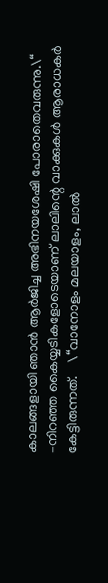കാലങ്ങളായി ഞാന്‍ ആര്‍ജിച്ച അഭിനയശേഷി പോരാതെവരുന്നു.\“  –നിറഞ്ഞ കൈയ്യടികളോടെയാണ് ലാലിന്റെ വാക്കുകള്‍ ആരാധകര്‍ കേട്ടിരുന്നത്.    \“വാനോളം മലയാളം, ലാല്‍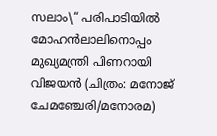സലാം\“ പരിപാടിയിൽ മോഹൻലാലിനൊപ്പം മുഖ്യമന്ത്രി പിണറായി വിജയൻ (ചിത്രം: മനോജ് ചേമഞ്ചേരി/മനോരമ)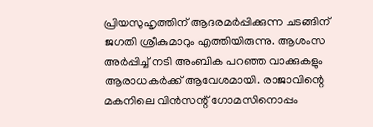പ്രിയസുഹൃത്തിന് ആദരമര്‍പ്പിക്കുന്ന ചടങ്ങിന് ജഗതി ശ്രീകുമാറും എത്തിയിരുന്നു. ആശംസ അര്‍പ്പിച്ച് നടി അംബിക പറഞ്ഞ വാക്കുകളും ആരാധകര്‍ക്ക് ആവേശമായി. രാജാവിന്റെ മകനിലെ വിന്‍സന്റ് ഗോമസിനൊപ്പം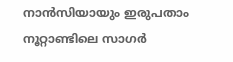നാന്‍സിയായും ഇരുപതാം നൂറ്റാണ്ടിലെ സാഗര്‍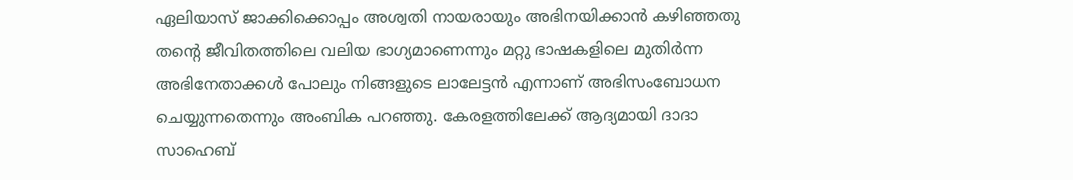ഏലിയാസ് ജാക്കിക്കൊപ്പം അശ്വതി നായരായും അഭിനയിക്കാന്‍ കഴിഞ്ഞതു തന്റെ ജീവിതത്തിലെ വലിയ ഭാഗ്യമാണെന്നും മറ്റു ഭാഷകളിലെ മുതിര്‍ന്ന അഭിനേതാക്കള്‍ പോലും നിങ്ങളുടെ ലാലേട്ടന്‍ എന്നാണ് അഭിസംബോധന ചെയ്യുന്നതെന്നും അംബിക പറഞ്ഞു. കേരളത്തിലേക്ക് ആദ്യമായി ദാദാ സാഹെബ്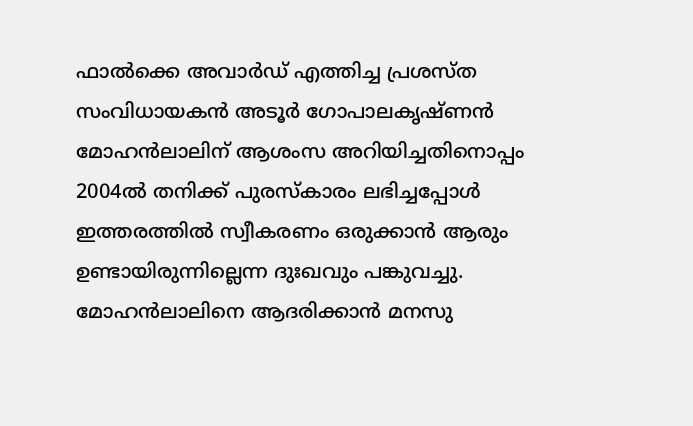ഫാല്‍ക്കെ അവാര്‍ഡ് എത്തിച്ച പ്രശസ്ത സംവിധായകന്‍ അടൂര്‍ ഗോപാലകൃഷ്ണന്‍ മോഹന്‍ലാലിന് ആശംസ അറിയിച്ചതിനൊപ്പം 2004ല്‍ തനിക്ക് പുരസ്‌കാരം ലഭിച്ചപ്പോള്‍ ഇത്തരത്തില്‍ സ്വീകരണം ഒരുക്കാന്‍ ആരും ഉണ്ടായിരുന്നില്ലെന്ന ദുഃഖവും പങ്കുവച്ചു. മോഹന്‍ലാലിനെ ആദരിക്കാന്‍ മനസു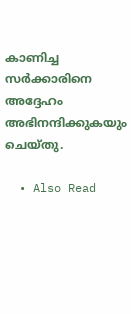കാണിച്ച സര്‍ക്കാരിനെ അദ്ദേഹം അഭിനന്ദിക്കുകയും ചെയ്തു.

  • Also Read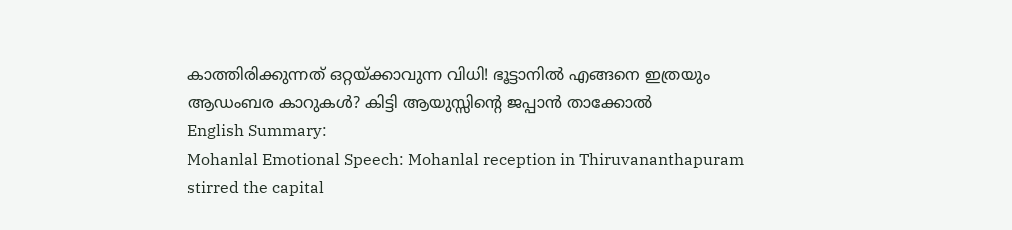കാത്തിരിക്കുന്നത് ഒറ്റയ്ക്കാവുന്ന വിധി! ഭൂട്ടാനിൽ എങ്ങനെ ഇത്രയും ആഡംബര കാറുകൾ? കിട്ടി ആയുസ്സിന്റെ ജപ്പാൻ താക്കോൽ
English Summary:
Mohanlal Emotional Speech: Mohanlal reception in Thiruvananthapuram stirred the capital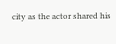city as the actor shared his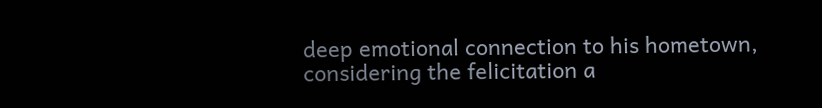deep emotional connection to his hometown, considering the felicitation a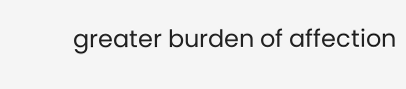greater burden of affection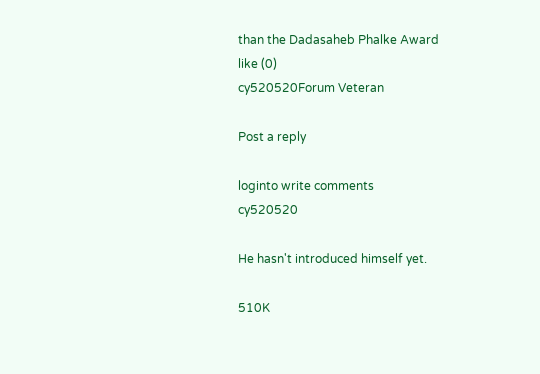than the Dadasaheb Phalke Award
like (0)
cy520520Forum Veteran

Post a reply

loginto write comments
cy520520

He hasn't introduced himself yet.

510K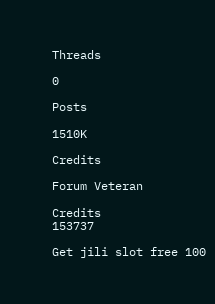Threads

0

Posts

1510K

Credits

Forum Veteran

Credits
153737

Get jili slot free 100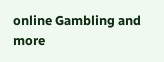online Gambling and more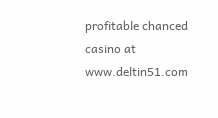profitable chanced casino at www.deltin51.com